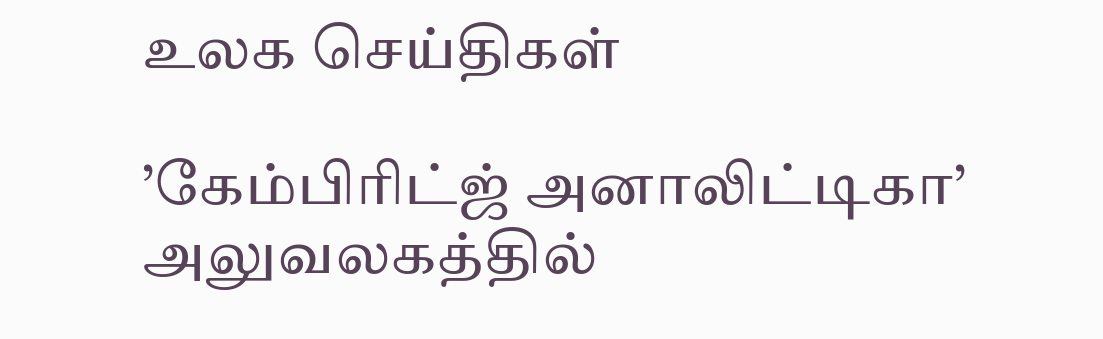உலக செய்திகள்

’கேம்பிரிட்ஜ் அனாலிட்டிகா’ அலுவலகத்தில்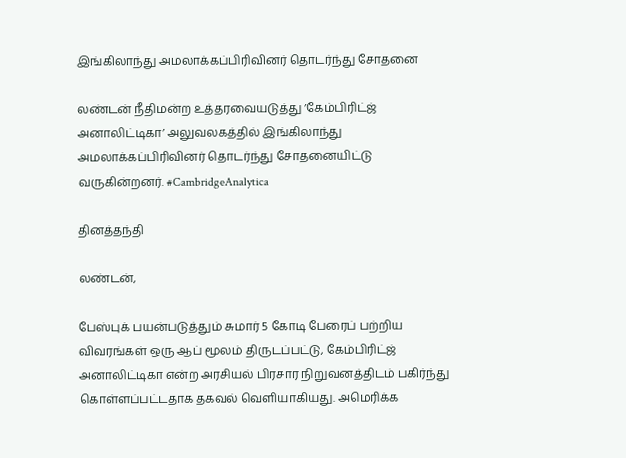இங்கிலாந்து அமலாக்கப்பிரிவினர் தொடர்ந்து சோதனை

லண்டன் நீதிமன்ற உத்தரவையடுத்து ’கேம்பிரிட்ஜ் அனாலிட்டிகா’ அலுவலகத்தில் இங்கிலாந்து அமலாக்கப்பிரிவினர் தொடர்ந்து சோதனையிட்டு வருகின்றனர். #CambridgeAnalytica

தினத்தந்தி

லண்டன்,

பேஸ்புக் பயன்படுத்தும் சுமார் 5 கோடி பேரைப் பற்றிய விவரங்கள் ஒரு ஆப் மூலம் திருடப்பட்டு, கேம்பிரிட்ஜ் அனாலிட்டிகா என்ற அரசியல் பிரசார நிறுவனத்திடம் பகிர்ந்து கொள்ளப்பட்டதாக தகவல் வெளியாகியது. அமெரிக்க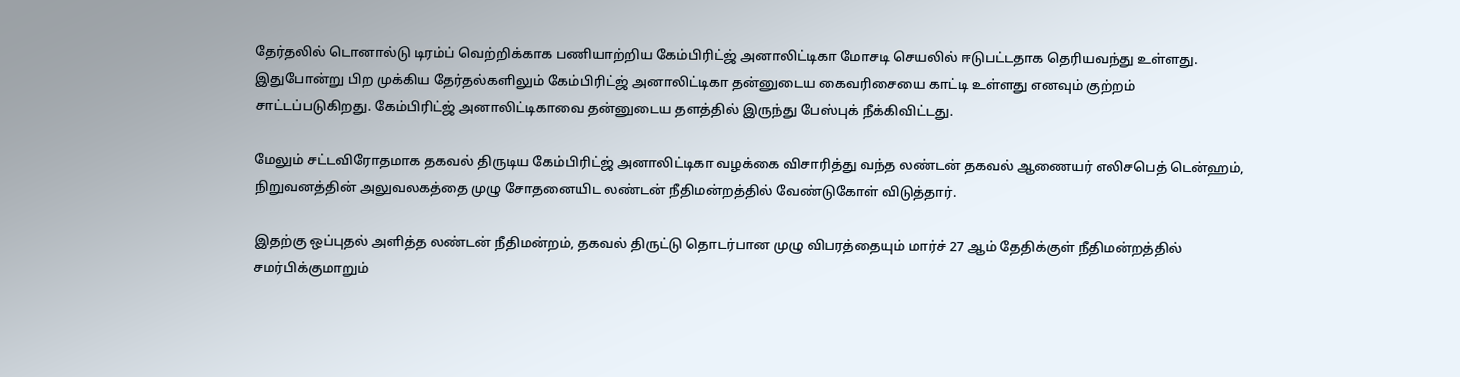தேர்தலில் டொனால்டு டிரம்ப் வெற்றிக்காக பணியாற்றிய கேம்பிரிட்ஜ் அனாலிட்டிகா மோசடி செயலில் ஈடுபட்டதாக தெரியவந்து உள்ளது. இதுபோன்று பிற முக்கிய தேர்தல்களிலும் கேம்பிரிட்ஜ் அனாலிட்டிகா தன்னுடைய கைவரிசையை காட்டி உள்ளது எனவும் குற்றம் சாட்டப்படுகிறது. கேம்பிரிட்ஜ் அனாலிட்டிகாவை தன்னுடைய தளத்தில் இருந்து பேஸ்புக் நீக்கிவிட்டது.

மேலும் சட்டவிரோதமாக தகவல் திருடிய கேம்பிரிட்ஜ் அனாலிட்டிகா வழக்கை விசாரித்து வந்த லண்டன் தகவல் ஆணையர் எலிசபெத் டென்ஹம், நிறுவனத்தின் அலுவலகத்தை முழு சோதனையிட லண்டன் நீதிமன்றத்தில் வேண்டுகோள் விடுத்தார்.

இதற்கு ஒப்புதல் அளித்த லண்டன் நீதிமன்றம், தகவல் திருட்டு தொடர்பான முழு விபரத்தையும் மார்ச் 27 ஆம் தேதிக்குள் நீதிமன்றத்தில் சமர்பிக்குமாறும்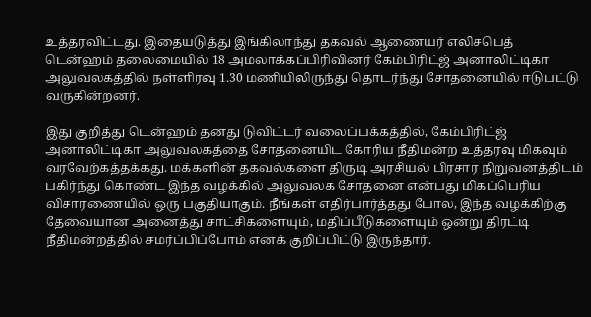உத்தரவிட்டது. இதையடுத்து இங்கிலாந்து தகவல் ஆணையர் எலிசபெத் டென்ஹம் தலைமையில் 18 அமலாக்கப்பிரிவினர் கேம்பிரிட்ஜ் அனாலிட்டிகா அலுவலகத்தில் நள்ளிரவு 1.30 மணியிலிருந்து தொடர்ந்து சோதனையில் ஈடுபட்டு வருகின்றனர்.

இது குறித்து டென்ஹம் தனது டுவிட்டர் வலைப்பக்கத்தில், கேம்பிரிட்ஜ் அனாலிட்டிகா அலுவலகத்தை சோதனையிட கோரிய நீதிமன்ற உத்தரவு மிகவும் வரவேற்கத்தக்கது. மக்களின் தகவல்களை திருடி அரசியல் பிரசார நிறுவனத்திடம் பகிர்ந்து கொண்ட இந்த வழக்கில் அலுவலக சோதனை என்பது மிகப்பெரிய விசாரணையில் ஒரு பகுதியாகும். நீங்கள் எதிர்பார்த்தது போல, இந்த வழக்கிற்கு தேவையான அனைத்து சாட்சிகளையும், மதிப்பீடுகளையும் ஒன்று திரட்டி நீதிமன்றத்தில் சமர்ப்பிப்போம் எனக் குறிப்பிட்டு இருந்தார்.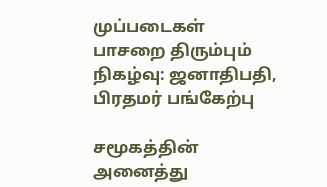முப்படைகள் பாசறை திரும்பும் நிகழ்வு: ஜனாதிபதி, பிரதமர் பங்கேற்பு

சமூகத்தின் அனைத்து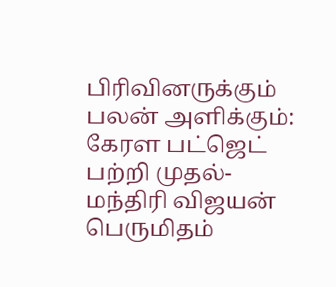பிரிவினருக்கும் பலன் அளிக்கும்: கேரள பட்ஜெட் பற்றி முதல்-மந்திரி விஜயன் பெருமிதம்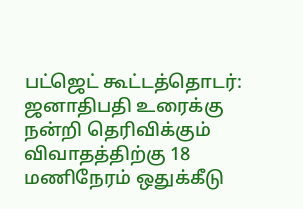பட்ஜெட் கூட்டத்தொடர்: ஜனாதிபதி உரைக்கு நன்றி தெரிவிக்கும் விவாதத்திற்கு 18 மணிநேரம் ஒதுக்கீடு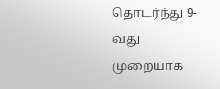தொடர்ந்து 9-வது முறையாக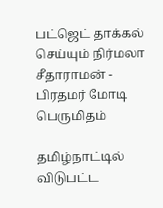பட்ஜெட் தாக்கல் செய்யும் நிர்மலா சீதாராமன் - பிரதமர் மோடி பெருமிதம்

தமிழ்நாட்டில் விடுபட்ட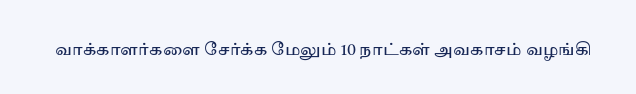வாக்காளர்களை சேர்க்க மேலும் 10 நாட்கள் அவகாசம் வழங்கி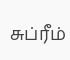சுப்ரீம்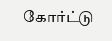கோர்ட்டு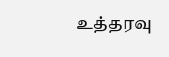உத்தரவு